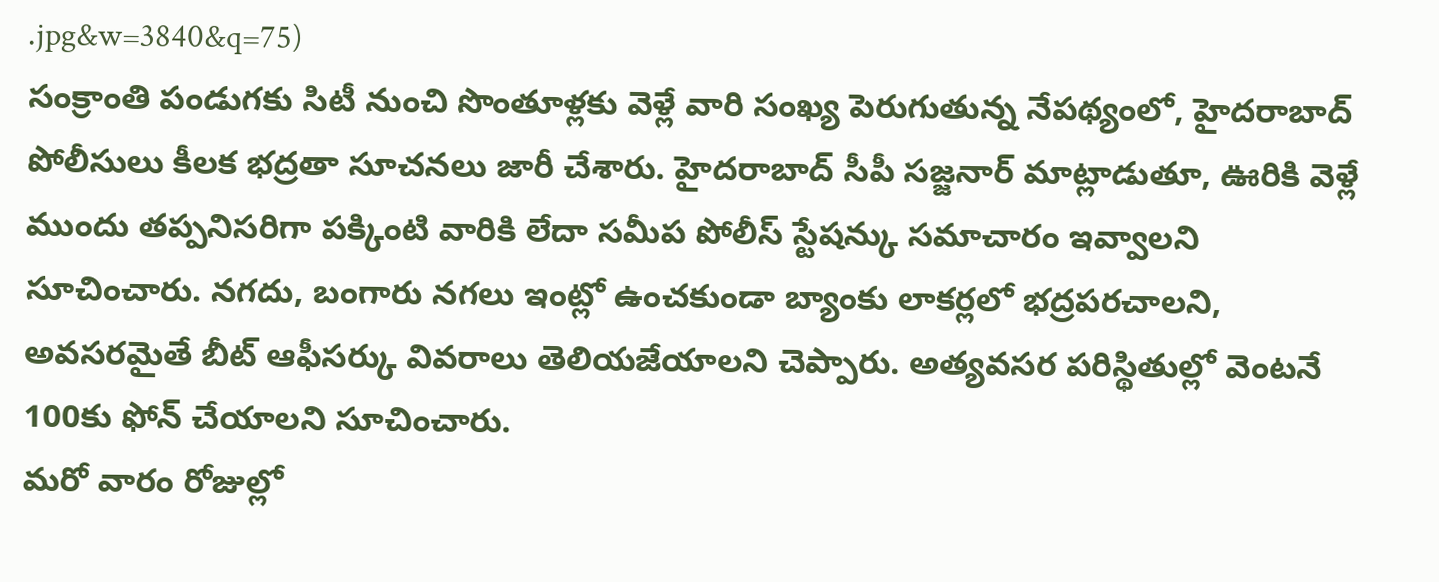.jpg&w=3840&q=75)
సంక్రాంతి పండుగకు సిటీ నుంచి సొంతూళ్లకు వెళ్లే వారి సంఖ్య పెరుగుతున్న నేపథ్యంలో, హైదరాబాద్ పోలీసులు కీలక భద్రతా సూచనలు జారీ చేశారు. హైదరాబాద్ సీపీ సజ్జనార్ మాట్లాడుతూ, ఊరికి వెళ్లే ముందు తప్పనిసరిగా పక్కింటి వారికి లేదా సమీప పోలీస్ స్టేషన్కు సమాచారం ఇవ్వాలని సూచించారు. నగదు, బంగారు నగలు ఇంట్లో ఉంచకుండా బ్యాంకు లాకర్లలో భద్రపరచాలని, అవసరమైతే బీట్ ఆఫీసర్కు వివరాలు తెలియజేయాలని చెప్పారు. అత్యవసర పరిస్థితుల్లో వెంటనే 100కు ఫోన్ చేయాలని సూచించారు.
మరో వారం రోజుల్లో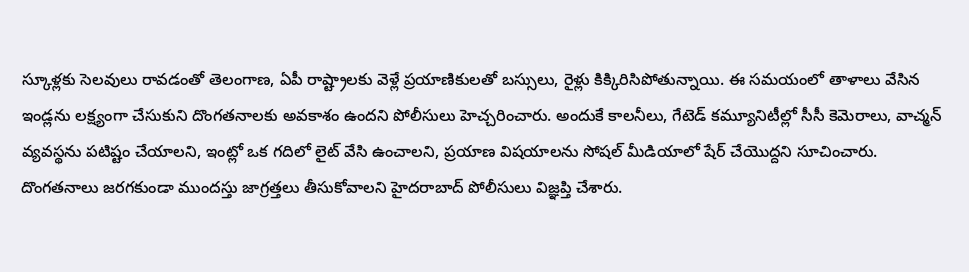స్కూళ్లకు సెలవులు రావడంతో తెలంగాణ, ఏపీ రాష్ట్రాలకు వెళ్లే ప్రయాణికులతో బస్సులు, రైళ్లు కిక్కిరిసిపోతున్నాయి. ఈ సమయంలో తాళాలు వేసిన ఇండ్లను లక్ష్యంగా చేసుకుని దొంగతనాలకు అవకాశం ఉందని పోలీసులు హెచ్చరించారు. అందుకే కాలనీలు, గేటెడ్ కమ్యూనిటీల్లో సీసీ కెమెరాలు, వాచ్మన్ వ్యవస్థను పటిష్టం చేయాలని, ఇంట్లో ఒక గదిలో లైట్ వేసి ఉంచాలని, ప్రయాణ విషయాలను సోషల్ మీడియాలో షేర్ చేయొద్దని సూచించారు. దొంగతనాలు జరగకుండా ముందస్తు జాగ్రత్తలు తీసుకోవాలని హైదరాబాద్ పోలీసులు విజ్ఞప్తి చేశారు.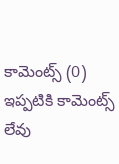కామెంట్స్ (0)
ఇప్పటికి కామెంట్స్ లేవు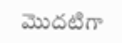మొదటిగా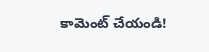కామెంట్ చేయండి!